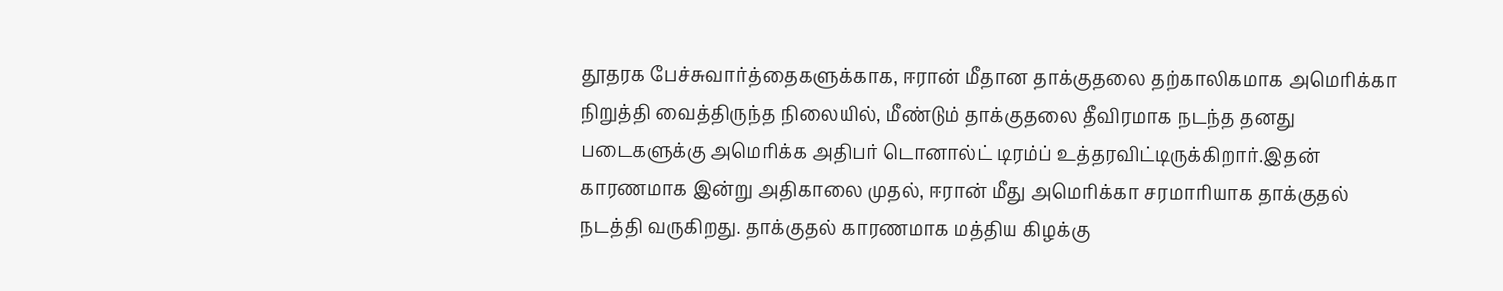தூதரக பேச்சுவார்த்தைகளுக்காக, ஈரான் மீதான தாக்குதலை தற்காலிகமாக அமெரிக்கா நிறுத்தி வைத்திருந்த நிலையில், மீண்டும் தாக்குதலை தீவிரமாக நடந்த தனது படைகளுக்கு அமெரிக்க அதிபர் டொனால்ட் டிரம்ப் உத்தரவிட்டிருக்கிறார்.இதன் காரணமாக இன்று அதிகாலை முதல், ஈரான் மீது அமெரிக்கா சரமாரியாக தாக்குதல் நடத்தி வருகிறது. தாக்குதல் காரணமாக மத்திய கிழக்கு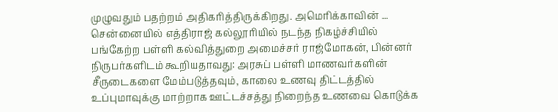முழுவதும் பதற்றம் அதிகரித்திருக்கிறது. அமெரிக்காவின் ...
சென்னையில் எத்திராஜ் கல்லூரியில் நடந்த நிகழ்ச்சியில் பங்கேற்ற பள்ளி கல்வித்துறை அமைச்சர் ராஜ்மோகன், பின்னர் நிருபர்களிடம் கூறியதாவது: அரசுப் பள்ளி மாணவர்களின் சீருடைகளை மேம்படுத்தவும், காலை உணவு திட்டத்தில் உப்புமாவுக்கு மாற்றாக ஊட்டச்சத்து நிறைந்த உணவை கொடுக்க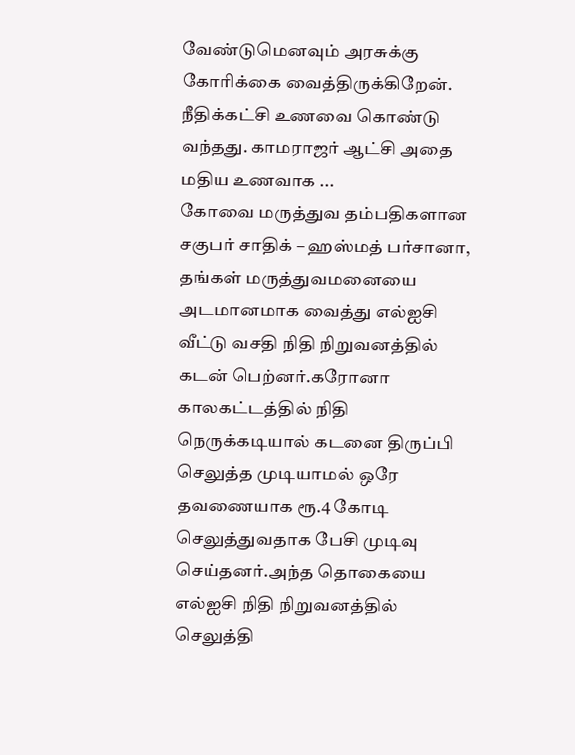வேண்டுமெனவும் அரசுக்கு கோரிக்கை வைத்திருக்கிறேன். நீதிக்கட்சி உணவை கொண்டு வந்தது. காமராஜர் ஆட்சி அதை மதிய உணவாக ...
கோவை மருத்துவ தம்பதிகளான சகுபர் சாதிக் – ஹஸ்மத் பர்சானா, தங்கள் மருத்துவமனையை அடமானமாக வைத்து எல்ஐசி வீட்டு வசதி நிதி நிறுவனத்தில் கடன் பெற்னர்.கரோனா காலகட்டத்தில் நிதி நெருக்கடியால் கடனை திருப்பி செலுத்த முடியாமல் ஒரே தவணையாக ரூ.4 கோடி செலுத்துவதாக பேசி முடிவு செய்தனர்.அந்த தொகையை எல்ஐசி நிதி நிறுவனத்தில் செலுத்தி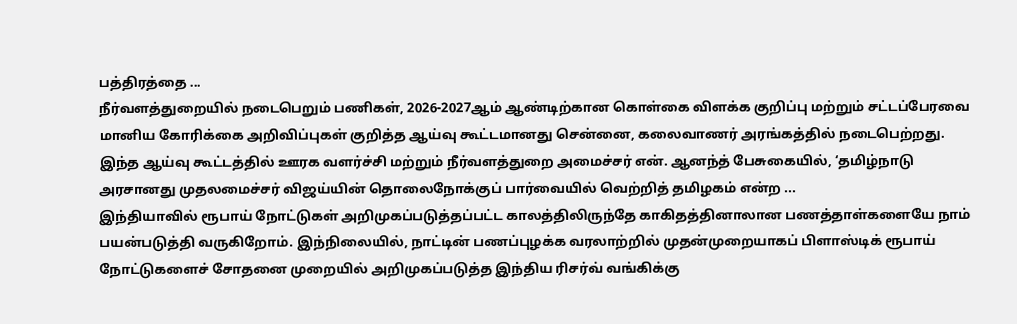பத்திரத்தை ...
நீர்வளத்துறையில் நடைபெறும் பணிகள், 2026-2027ஆம் ஆண்டிற்கான கொள்கை விளக்க குறிப்பு மற்றும் சட்டப்பேரவை மானிய கோரிக்கை அறிவிப்புகள் குறித்த ஆய்வு கூட்டமானது சென்னை, கலைவாணர் அரங்கத்தில் நடைபெற்றது. இந்த ஆய்வு கூட்டத்தில் ஊரக வளர்ச்சி மற்றும் நீர்வளத்துறை அமைச்சர் என். ஆனந்த் பேசுகையில், ‘தமிழ்நாடு அரசானது முதலமைச்சர் விஜய்யின் தொலைநோக்குப் பார்வையில் வெற்றித் தமிழகம் என்ற ...
இந்தியாவில் ரூபாய் நோட்டுகள் அறிமுகப்படுத்தப்பட்ட காலத்திலிருந்தே காகிதத்தினாலான பணத்தாள்களையே நாம் பயன்படுத்தி வருகிறோம். இந்நிலையில், நாட்டின் பணப்புழக்க வரலாற்றில் முதன்முறையாகப் பிளாஸ்டிக் ரூபாய் நோட்டுகளைச் சோதனை முறையில் அறிமுகப்படுத்த இந்திய ரிசர்வ் வங்கிக்கு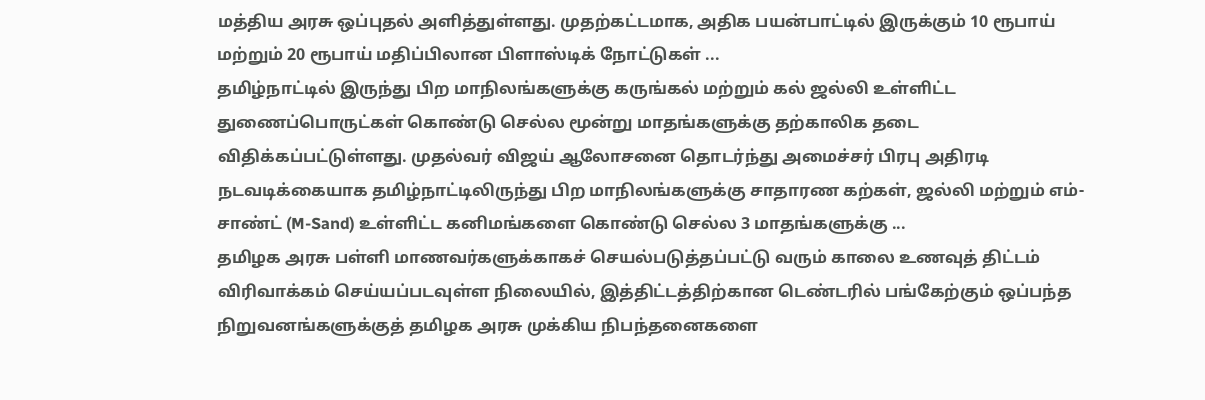மத்திய அரசு ஒப்புதல் அளித்துள்ளது. முதற்கட்டமாக, அதிக பயன்பாட்டில் இருக்கும் 10 ரூபாய் மற்றும் 20 ரூபாய் மதிப்பிலான பிளாஸ்டிக் நோட்டுகள் ...
தமிழ்நாட்டில் இருந்து பிற மாநிலங்களுக்கு கருங்கல் மற்றும் கல் ஜல்லி உள்ளிட்ட துணைப்பொருட்கள் கொண்டு செல்ல மூன்று மாதங்களுக்கு தற்காலிக தடை விதிக்கப்பட்டுள்ளது. முதல்வர் விஜய் ஆலோசனை தொடர்ந்து அமைச்சர் பிரபு அதிரடி நடவடிக்கையாக தமிழ்நாட்டிலிருந்து பிற மாநிலங்களுக்கு சாதாரண கற்கள், ஜல்லி மற்றும் எம்-சாண்ட் (M-Sand) உள்ளிட்ட கனிமங்களை கொண்டு செல்ல 3 மாதங்களுக்கு ...
தமிழக அரசு பள்ளி மாணவர்களுக்காகச் செயல்படுத்தப்பட்டு வரும் காலை உணவுத் திட்டம் விரிவாக்கம் செய்யப்படவுள்ள நிலையில், இத்திட்டத்திற்கான டெண்டரில் பங்கேற்கும் ஒப்பந்த நிறுவனங்களுக்குத் தமிழக அரசு முக்கிய நிபந்தனைகளை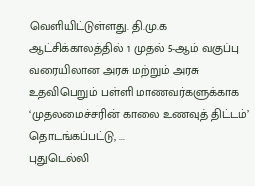வெளியிட்டுள்ளது. தி.மு.க ஆட்சிக்காலத்தில் 1 முதல் 5-ஆம் வகுப்பு வரையிலான அரசு மற்றும் அரசு உதவிபெறும் பள்ளி மாணவர்களுக்காக ‘முதலமைச்சரின் காலை உணவுத் திட்டம்’ தொடங்கப்பட்டு, ...
புதுடெல்லி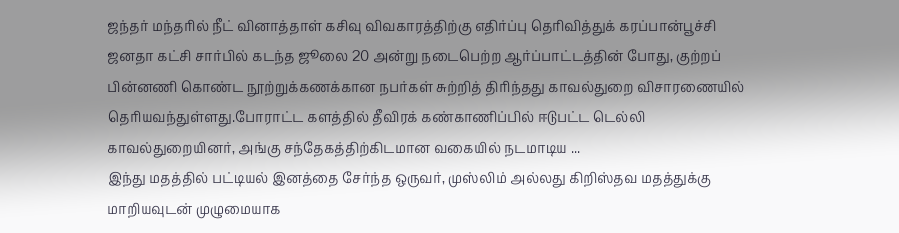ஜந்தர் மந்தரில் நீட் வினாத்தாள் கசிவு விவகாரத்திற்கு எதிர்ப்பு தெரிவித்துக் கரப்பான்பூச்சி ஜனதா கட்சி சார்பில் கடந்த ஜூலை 20 அன்று நடைபெற்ற ஆர்ப்பாட்டத்தின் போது, குற்றப் பின்னணி கொண்ட நூற்றுக்கணக்கான நபர்கள் சுற்றித் திரிந்தது காவல்துறை விசாரணையில் தெரியவந்துள்ளது.போராட்ட களத்தில் தீவிரக் கண்காணிப்பில் ஈடுபட்ட டெல்லி காவல்துறையினர், அங்கு சந்தேகத்திற்கிடமான வகையில் நடமாடிய ...
இந்து மதத்தில் பட்டியல் இனத்தை சேர்ந்த ஒருவர், முஸ்லிம் அல்லது கிறிஸ்தவ மதத்துக்கு மாறியவுடன் முழுமையாக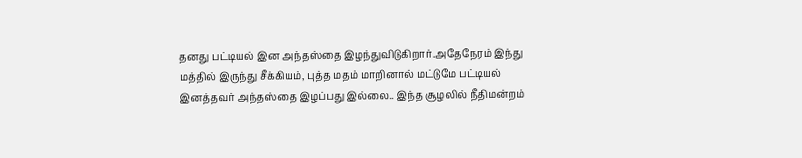தனது பட்டியல் இன அந்தஸ்தை இழந்துவிடுகிறார்.அதேநேரம் இந்து மத்தில் இருந்து சீக்கியம், புத்த மதம் மாறினால் மட்டுமே பட்டியல் இனத்தவர் அந்தஸ்தை இழப்பது இல்லை.. இந்த சூழலில் நீதிமன்றம்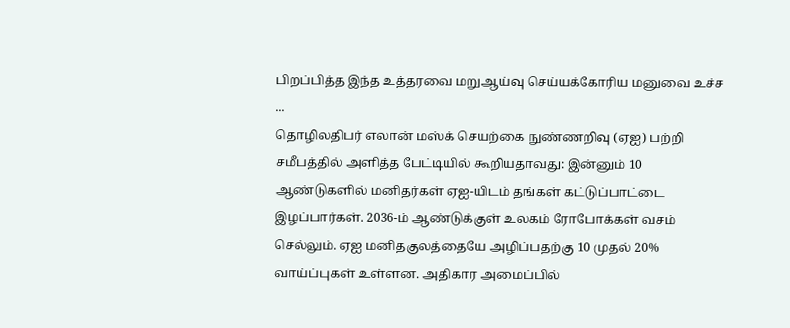பிறப்பித்த இந்த உத்தரவை மறுஆய்வு செய்யக்கோரிய மனுவை உச்ச ...
தொழிலதிபர் எலான் மஸ்க் செயற்கை நுண்ணறிவு (ஏஐ) பற்றி சமீபத்தில் அளித்த பேட்டியில் கூறியதாவது: இன்னும் 10 ஆண்டுகளில் மனிதர்கள் ஏஐ-யிடம் தங்கள் கட்டுப்பாட்டை இழப்பார்கள். 2036-ம் ஆண்டுக்குள் உலகம் ரோபோக்கள் வசம் செல்லும். ஏஐ மனிதகுலத்தையே அழிப்பதற்கு 10 முதல் 20% வாய்ப்புகள் உள்ளன. அதிகார அமைப்பில்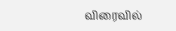விரைவில்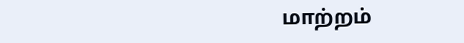மாற்றம்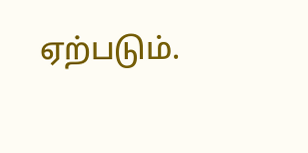ஏற்படும்.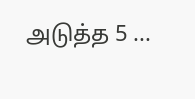அடுத்த 5 ...